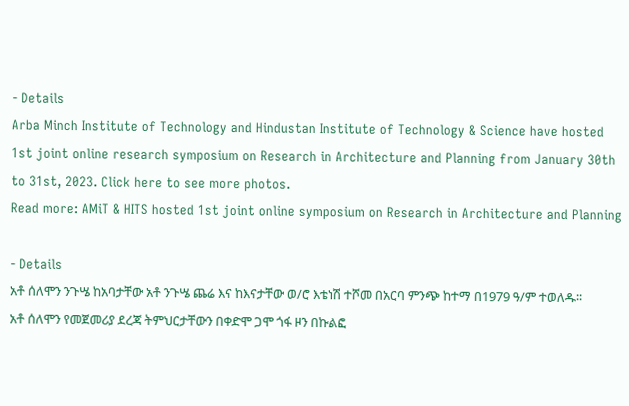- Details
Arba Minch Institute of Technology and Hindustan Institute of Technology & Science have hosted 1st joint online research symposium on Research in Architecture and Planning from January 30th to 31st, 2023. Click here to see more photos.
Read more: AMiT & HITS hosted 1st joint online symposium on Research in Architecture and Planning

- Details
አቶ ሰለሞን ንጉሤ ከአባታቸው አቶ ንጉሤ ጨሬ እና ከእናታቸው ወ/ሮ እቴነሽ ተሾመ በአርባ ምንጭ ከተማ በ1979 ዓ/ም ተወለዱ፡፡
አቶ ሰለሞን የመጀመሪያ ደረጃ ትምህርታቸውን በቀድሞ ጋሞ ጎፋ ዞን በኩልፎ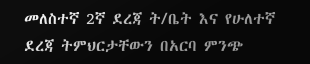መለስተኛ 2ኛ ደረጃ ት/ቤት እና የሁለተኛ ደረጃ ትምህርታቸውን በአርባ ምንጭ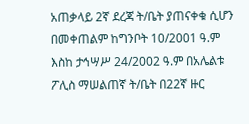አጠቃላይ 2ኛ ደረጃ ት/ቤት ያጠናቀቁ ሲሆን በመቀጠልም ከግንቦት 10/2001 ዓ.ም እስከ ታኅሣሥ 24/2002 ዓ.ም በአሌልቱ ፖሊስ ማሠልጠኛ ት/ቤት በ22ኛ ዙር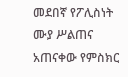መደበኛ የፖሊስነት ሙያ ሥልጠና አጠናቀው የምስክር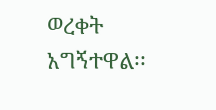ወረቀት አግኝተዋል፡፡